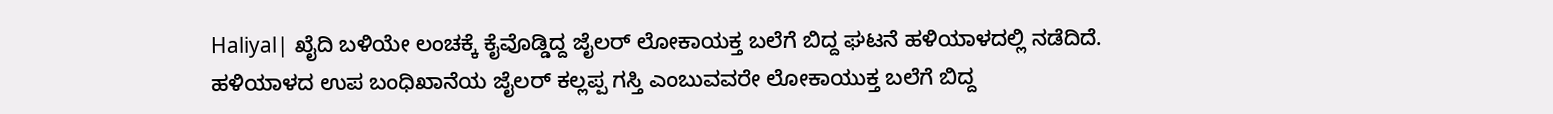Haliyal| ಖೈದಿ ಬಳಿಯೇ ಲಂಚಕ್ಕೆ ಕೈವೊಡ್ಡಿದ್ದ ಜೈಲರ್ ಲೋಕಾಯಕ್ತ ಬಲೆಗೆ ಬಿದ್ದ ಘಟನೆ ಹಳಿಯಾಳದಲ್ಲಿ ನಡೆದಿದೆ.
ಹಳಿಯಾಳದ ಉಪ ಬಂಧಿಖಾನೆಯ ಜೈಲರ್ ಕಲ್ಲಪ್ಪ ಗಸ್ತಿ ಎಂಬುವವರೇ ಲೋಕಾಯುಕ್ತ ಬಲೆಗೆ ಬಿದ್ದ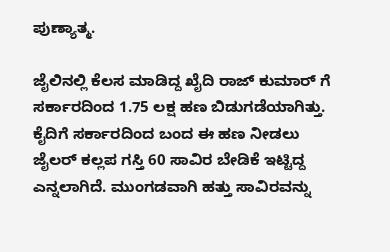ಪುಣ್ಯಾತ್ಮ.

ಜೈಲಿನಲ್ಲಿ ಕೆಲಸ ಮಾಡಿದ್ದ ಖೈದಿ ರಾಜ್ ಕುಮಾರ್ ಗೆ ಸರ್ಕಾರದಿಂದ 1.75 ಲಕ್ಷ ಹಣ ಬಿಡುಗಡೆಯಾಗಿತ್ತು. ಕೈದಿಗೆ ಸರ್ಕಾರದಿಂದ ಬಂದ ಈ ಹಣ ನೀಡಲು ಜೈಲರ್ ಕಲ್ಲಪ ಗಸ್ತಿ 60 ಸಾವಿರ ಬೇಡಿಕೆ ಇಟ್ಟಿದ್ದ ಎನ್ನಲಾಗಿದೆ. ಮುಂಗಡವಾಗಿ ಹತ್ತು ಸಾವಿರವನ್ನು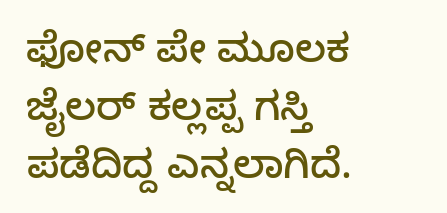ಫೋನ್ ಪೇ ಮೂಲಕ ಜೈಲರ್ ಕಲ್ಲಪ್ಪ ಗಸ್ತಿ ಪಡೆದಿದ್ದ ಎನ್ನಲಾಗಿದೆ.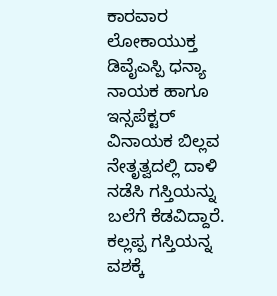ಕಾರವಾರ ಲೋಕಾಯುಕ್ತ ಡಿವೈಎಸ್ಪಿ ಧನ್ಯಾ ನಾಯಕ ಹಾಗೂ ಇನ್ಸಪೆಕ್ಟರ್ ವಿನಾಯಕ ಬಿಲ್ಲವ ನೇತೃತ್ವದಲ್ಲಿ ದಾಳಿ ನಡೆಸಿ ಗಸ್ತಿಯನ್ನು ಬಲೆಗೆ ಕೆಡವಿದ್ದಾರೆ.
ಕಲ್ಲಪ್ಪ ಗಸ್ತಿಯನ್ನ ವಶಕ್ಕೆ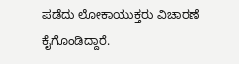ಪಡೆದು ಲೋಕಾಯುಕ್ತರು ವಿಚಾರಣೆ ಕೈಗೊಂಡಿದ್ದಾರೆ.